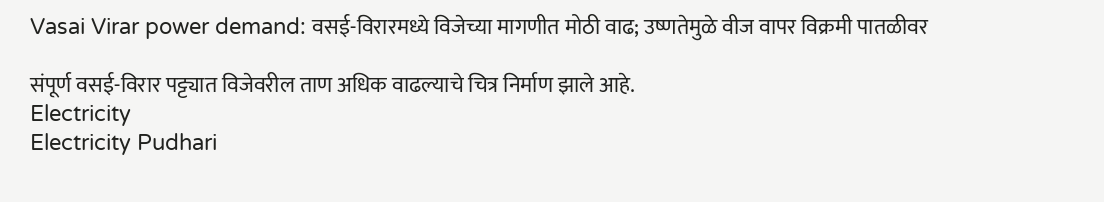Vasai Virar power demand: वसई-विरारमध्ये विजेच्या मागणीत मोठी वाढ; उष्णतेमुळे वीज वापर विक्रमी पातळीवर

संपूर्ण वसई-विरार पट्ट्यात विजेवरील ताण अधिक वाढल्याचे चित्र निर्माण झाले आहे.
Electricity
Electricity Pudhari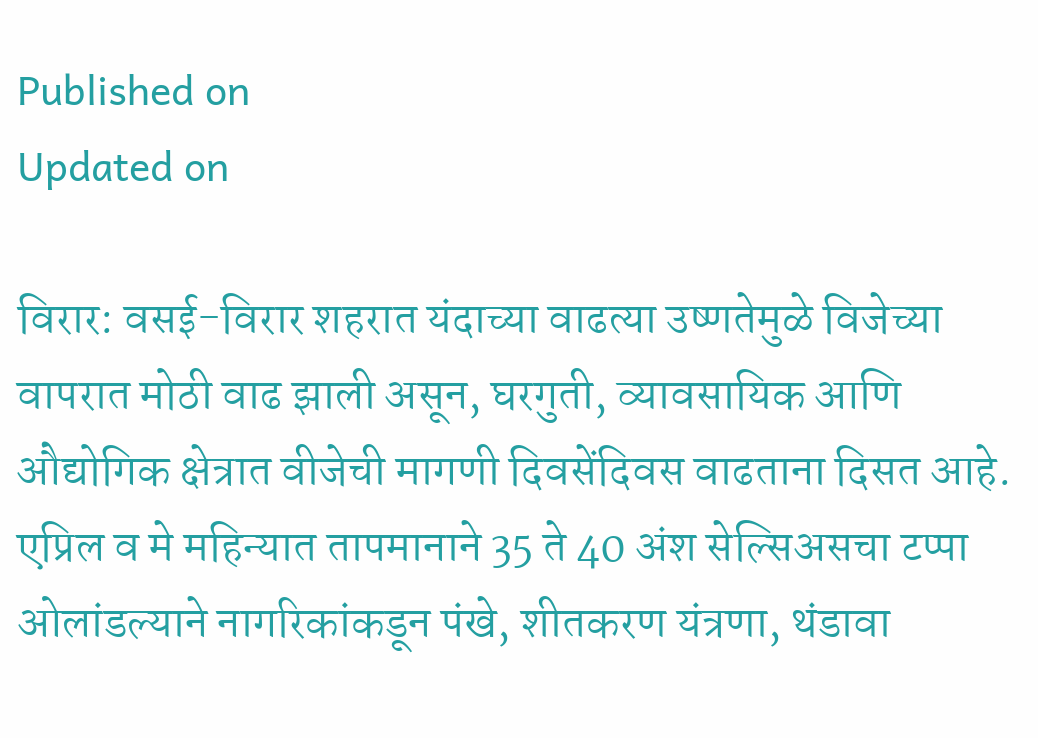Published on
Updated on

विरार: वसई-विरार शहरात यंदाच्या वाढत्या उष्णतेमुळे विजेच्या वापरात मोठी वाढ झाली असून, घरगुती, व्यावसायिक आणि औद्योगिक क्षेत्रात वीजेची मागणी दिवसेंदिवस वाढताना दिसत आहे. एप्रिल व मे महिन्यात तापमानाने 35 ते 40 अंश सेल्सिअसचा टप्पा ओलांडल्याने नागरिकांकडून पंखे, शीतकरण यंत्रणा, थंडावा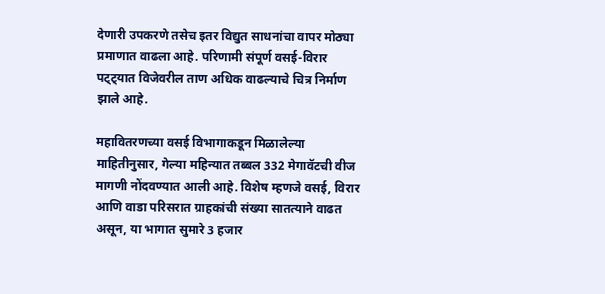देणारी उपकरणे तसेच इतर विद्युत साधनांचा वापर मोठ्या प्रमाणात वाढला आहे. परिणामी संपूर्ण वसई-विरार पट्ट्यात विजेवरील ताण अधिक वाढल्याचे चित्र निर्माण झाले आहे.

महावितरणच्या वसई विभागाकडून मिळालेल्या माहितीनुसार, गेल्या महिन्यात तब्बल 332 मेगावॅटची वीज मागणी नोंदवण्यात आली आहे. विशेष म्हणजे वसई, विरार आणि वाडा परिसरात ग्राहकांची संख्या सातत्याने वाढत असून, या भागात सुमारे 3 हजार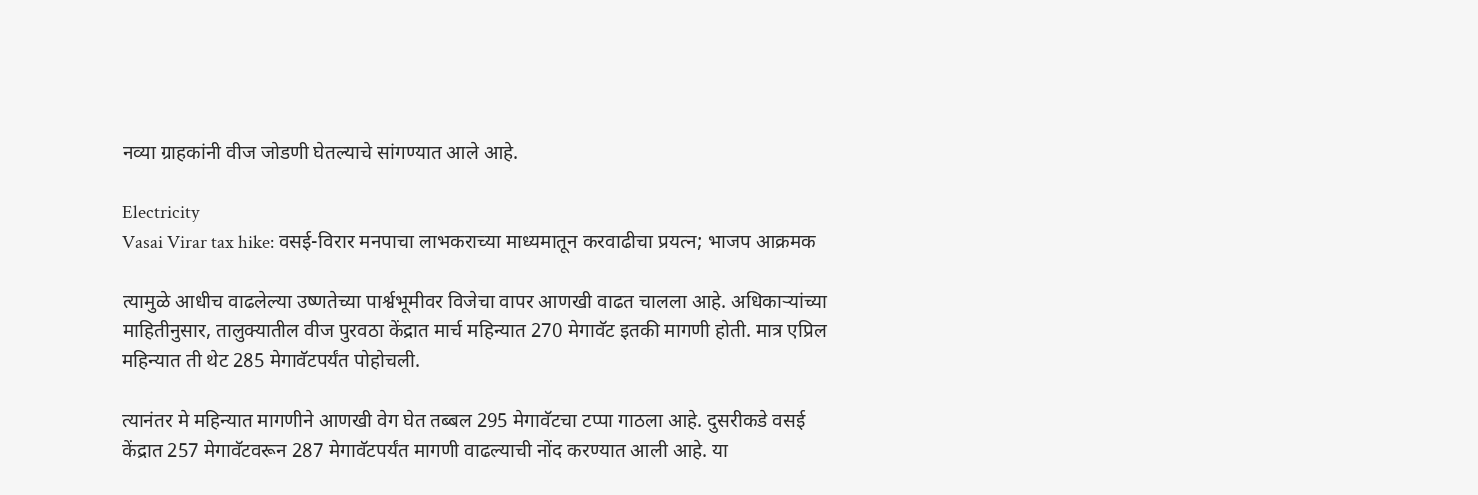नव्या ग्राहकांनी वीज जोडणी घेतल्याचे सांगण्यात आले आहे.

Electricity
Vasai Virar tax hike: वसई-विरार मनपाचा लाभकराच्या माध्यमातून करवाढीचा प्रयत्न; भाजप आक्रमक

त्यामुळे आधीच वाढलेल्या उष्णतेच्या पार्श्वभूमीवर विजेचा वापर आणखी वाढत चालला आहे. अधिकाऱ्यांच्या माहितीनुसार, तालुक्यातील वीज पुरवठा केंद्रात मार्च महिन्यात 270 मेगावॅट इतकी मागणी होती. मात्र एप्रिल महिन्यात ती थेट 285 मेगावॅटपर्यंत पोहोचली.

त्यानंतर मे महिन्यात मागणीने आणखी वेग घेत तब्बल 295 मेगावॅटचा टप्पा गाठला आहे. दुसरीकडे वसई केंद्रात 257 मेगावॅटवरून 287 मेगावॅटपर्यंत मागणी वाढल्याची नोंद करण्यात आली आहे. या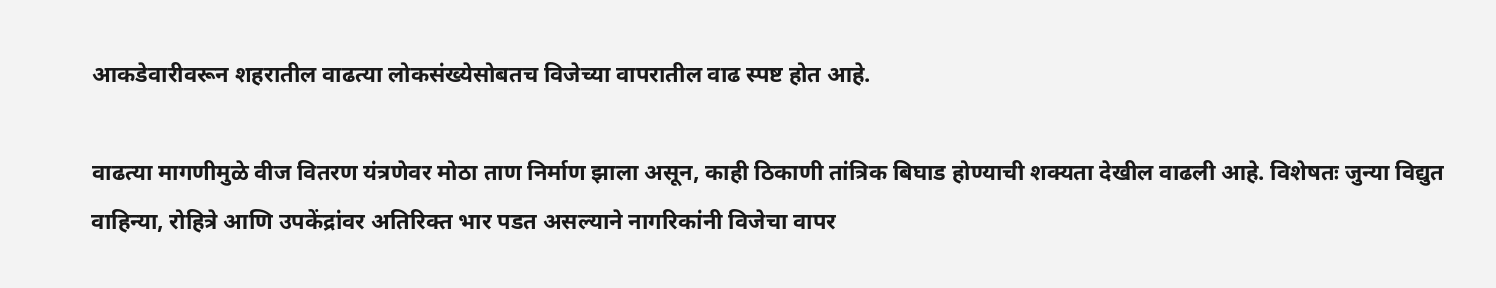आकडेवारीवरून शहरातील वाढत्या लोकसंख्येसोबतच विजेच्या वापरातील वाढ स्पष्ट होत आहे.

वाढत्या मागणीमुळे वीज वितरण यंत्रणेवर मोठा ताण निर्माण झाला असून, काही ठिकाणी तांत्रिक बिघाड होण्याची शक्यता देखील वाढली आहे. विशेषतः जुन्या विद्युत वाहिन्या, रोहित्रे आणि उपकेंद्रांवर अतिरिक्त भार पडत असल्याने नागरिकांनी विजेचा वापर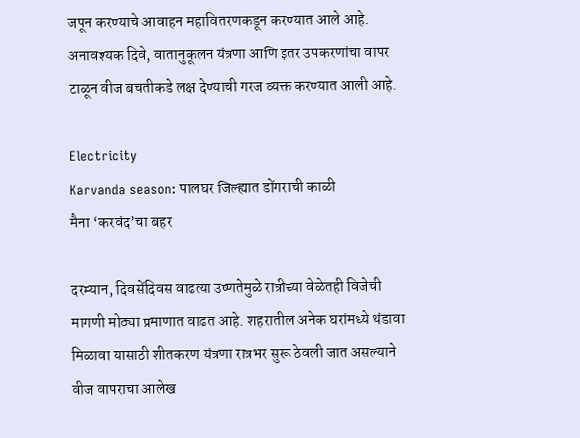जपून करण्याचे आवाहन महावितरणकडून करण्यात आले आहे. अनावश्यक दिवे, वातानुकूलन यंत्रणा आणि इतर उपकरणांचा वापर टाळून वीज बचतीकडे लक्ष देण्याची गरज व्यक्त करण्यात आली आहे.

Electricity
Karvanda season: पालघर जिल्ह्यात डोंगराची काळी मैना ‌‘करवंद‌’चा बहर

दरम्यान, दिवसेंदिवस वाढत्या उष्णतेमुळे रात्रीच्या वेळेतही विजेची मागणी मोठ्या प्रमाणात वाढत आहे. शहरातील अनेक घरांमध्ये थंडावा मिळावा यासाठी शीतकरण यंत्रणा रात्रभर सुरू ठेवली जात असल्याने वीज वापराचा आलेख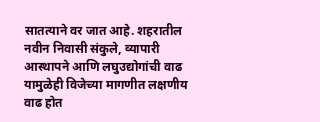सातत्याने वर जात आहे. शहरातील नवीन निवासी संकुले, व्यापारी आस्थापने आणि लघुउद्योगांची वाढ यामुळेही विजेच्या मागणीत लक्षणीय वाढ होत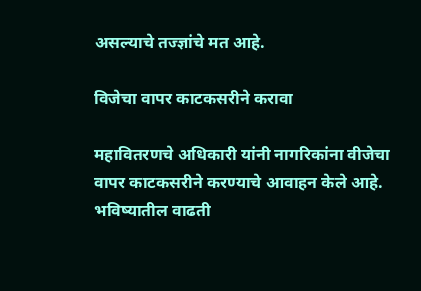असल्याचे तज्ज्ञांचे मत आहे.

विजेचा वापर काटकसरीने करावा

महावितरणचे अधिकारी यांनी नागरिकांना वीजेचा वापर काटकसरीने करण्याचे आवाहन केले आहे. भविष्यातील वाढती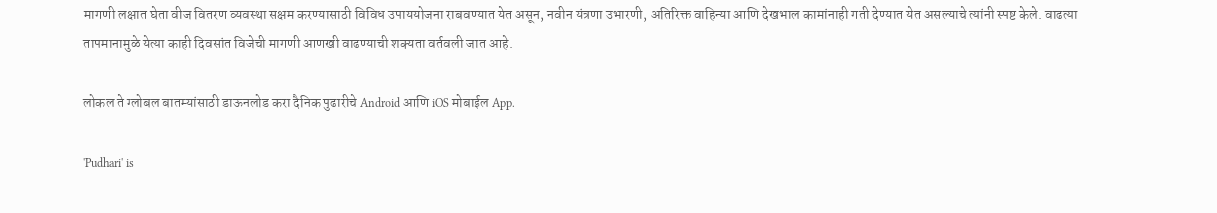मागणी लक्षात घेता वीज वितरण व्यवस्था सक्षम करण्यासाठी विविध उपाययोजना राबवण्यात येत असून, नवीन यंत्रणा उभारणी, अतिरिक्त वाहिन्या आणि देखभाल कामांनाही गती देण्यात येत असल्याचे त्यांनी स्पष्ट केले. वाढत्या तापमानामुळे येत्या काही दिवसांत विजेची मागणी आणखी वाढण्याची शक्यता वर्तवली जात आहे.

लोकल ते ग्लोबल बातम्यांसाठी डाऊनलोड करा दैनिक पुढारीचे Android आणि iOS मोबाईल App.

'Pudhari' is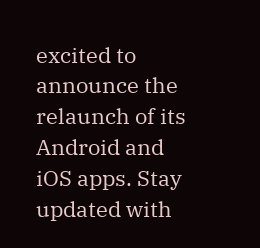excited to announce the relaunch of its Android and iOS apps. Stay updated with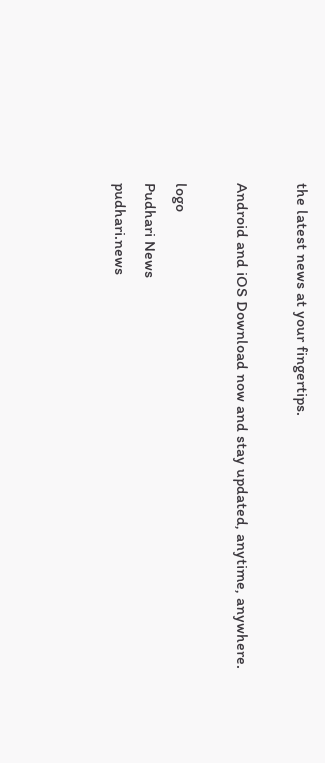the latest news at your fingertips.

Android and iOS Download now and stay updated, anytime, anywhere.

logo
Pudhari News
pudhari.news